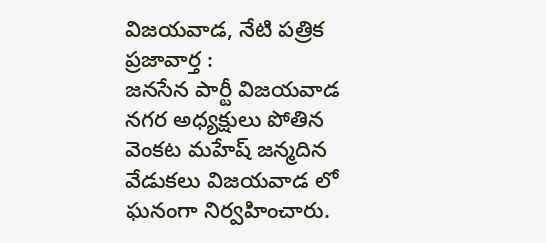విజయవాడ, నేటి పత్రిక ప్రజావార్త :
జనసేన పార్టీ విజయవాడ నగర అధ్యక్షులు పోతిన వెంకట మహేష్ జన్మదిన వేడుకలు విజయవాడ లో ఘనంగా నిర్వహించారు.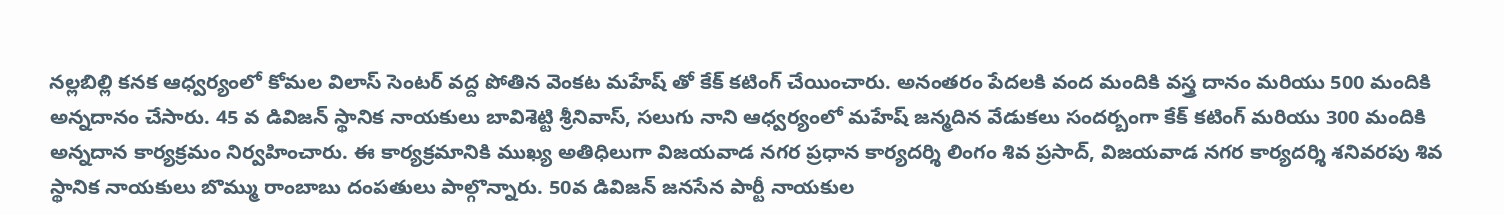నల్లబిల్లి కనక ఆధ్వర్యంలో కోమల విలాస్ సెంటర్ వద్ద పోతిన వెంకట మహేష్ తో కేక్ కటింగ్ చేయించారు. అనంతరం పేదలకి వంద మందికి వస్త్ర దానం మరియు 500 మందికి అన్నదానం చేసారు. 45 వ డివిజన్ స్థానిక నాయకులు బావిశెట్టి శ్రీనివాస్, సలుగు నాని ఆధ్వర్యంలో మహేష్ జన్మదిన వేడుకలు సందర్బంగా కేక్ కటింగ్ మరియు 300 మందికి అన్నదాన కార్యక్రమం నిర్వహించారు. ఈ కార్యక్రమానికి ముఖ్య అతిధిలుగా విజయవాడ నగర ప్రధాన కార్యదర్శి లింగం శివ ప్రసాద్, విజయవాడ నగర కార్యదర్శి శనివరపు శివ స్థానిక నాయకులు బొమ్ము రాంబాబు దంపతులు పాల్గొన్నారు. 50వ డివిజన్ జనసేన పార్టీ నాయకుల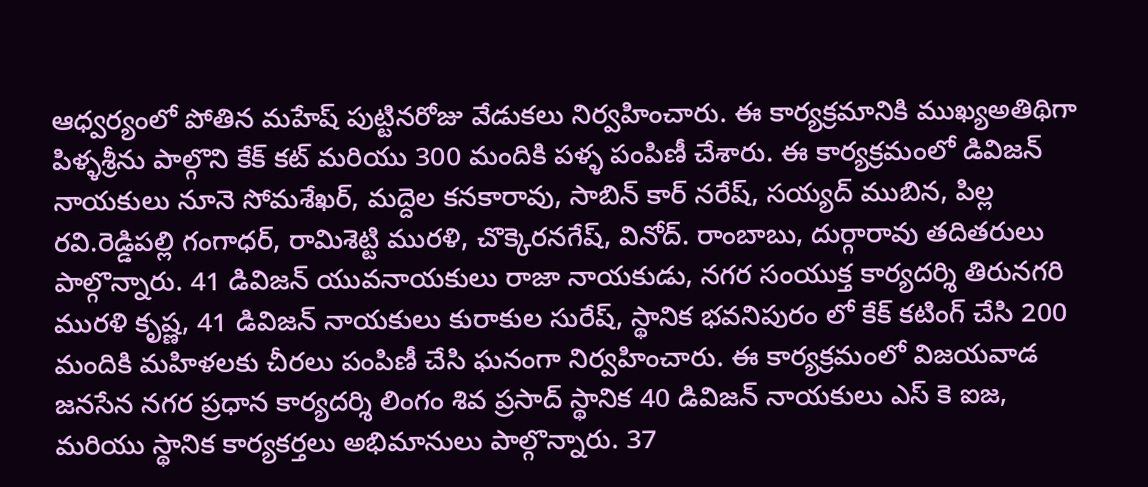ఆధ్వర్యంలో పోతిన మహేష్ పుట్టినరోజు వేడుకలు నిర్వహించారు. ఈ కార్యక్రమానికి ముఖ్యఅతిథిగా పిళ్ళశ్రీను పాల్గొని కేక్ కట్ మరియు 300 మందికి పళ్ళ పంపిణీ చేశారు. ఈ కార్యక్రమంలో డివిజన్ నాయకులు నూనె సోమశేఖర్, మద్దెల కనకారావు, సాబిన్ కార్ నరేష్, సయ్యద్ ముబిన, పిల్ల రవి.రెడ్డిపల్లి గంగాధర్, రామిశెట్టి మురళి, చొక్కెరనగేష్, వినోద్. రాంబాబు, దుర్గారావు తదితరులు పాల్గొన్నారు. 41 డివిజన్ యువనాయకులు రాజా నాయకుడు, నగర సంయుక్త కార్యదర్శి తిరునగరి మురళి కృష్ణ, 41 డివిజన్ నాయకులు కురాకుల సురేష్, స్థానిక భవనిపురం లో కేక్ కటింగ్ చేసి 200 మందికి మహిళలకు చీరలు పంపిణీ చేసి ఘనంగా నిర్వహించారు. ఈ కార్యక్రమంలో విజయవాడ జనసేన నగర ప్రధాన కార్యదర్శి లింగం శివ ప్రసాద్ స్థానిక 40 డివిజన్ నాయకులు ఎస్ కె ఐజ, మరియు స్థానిక కార్యకర్తలు అభిమానులు పాల్గొన్నారు. 37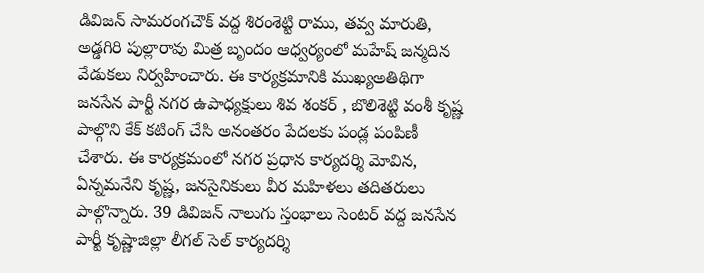డివిజన్ సామరంగచౌక్ వద్ద శిరంశెట్టి రాము, తవ్వ మారుతి, అడ్డగిరి పుల్లారావు మిత్ర బృందం ఆధ్వర్యంలో మహేష్ జన్మదిన వేడుకలు నిర్వహించారు. ఈ కార్యక్రమానికి ముఖ్యఅతిథిగా జనసేన పార్టీ నగర ఉపాధ్యక్షులు శివ శంకర్ , బొలిశెట్టి వంశీ కృష్ణ పాల్గొని కేక్ కటింగ్ చేసి అనంతరం పేదలకు పండ్ల పంపిణీ చేశారు. ఈ కార్యక్రమంలో నగర ప్రధాన కార్యదర్శి మోవిన, ఏన్నమనేని కృష్ణ, జనసైనికులు వీర మహిళలు తదితరులు పాల్గొన్నారు. 39 డివిజన్ నాలుగు స్తంభాలు సెంటర్ వద్ద జనసేన పార్టీ కృష్ణాజిల్లా లీగల్ సెల్ కార్యదర్శి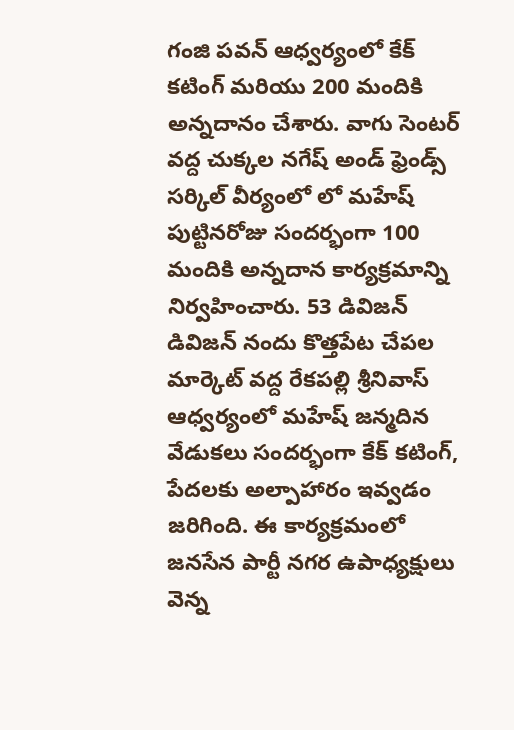గంజి పవన్ ఆధ్వర్యంలో కేక్ కటింగ్ మరియు 200 మందికి అన్నదానం చేశారు. వాగు సెంటర్ వద్ద చుక్కల నగేష్ అండ్ ఫ్రెండ్స్ సర్కిల్ వీర్యంలో లో మహేష్ పుట్టినరోజు సందర్భంగా 100 మందికి అన్నదాన కార్యక్రమాన్ని నిర్వహించారు. 53 డివిజన్ డివిజన్ నందు కొత్తపేట చేపల మార్కెట్ వద్ద రేకపల్లి శ్రీనివాస్ ఆధ్వర్యంలో మహేష్ జన్మదిన వేడుకలు సందర్భంగా కేక్ కటింగ్, పేదలకు అల్పాహారం ఇవ్వడం జరిగింది. ఈ కార్యక్రమంలో జనసేన పార్టీ నగర ఉపాధ్యక్షులు వెన్న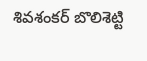శివశంకర్ బొలిశెట్టి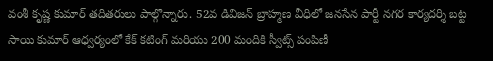వంశీ కృష్ణ కుమార్ తదితరులు పాల్గొన్నారు. 52వ డివిజన్ బ్రాహ్మణ వీధిలో జనసేన పార్టీ నగర కార్యదర్శి బట్ట సాయి కుమార్ ఆధ్వర్యంలో కేక్ కటింగ్ మరియు 200 మందికి స్వీట్స్ పంపిణీ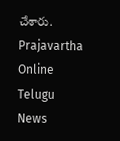చేశారు.
Prajavartha Online Telugu News